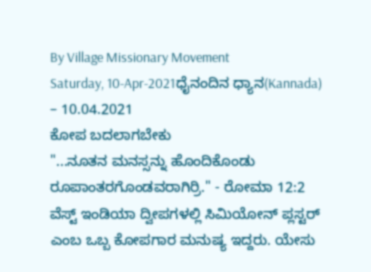By Village Missionary Movement
Saturday, 10-Apr-2021ಧೈನಂದಿನ ಧ್ಯಾನ(Kannada) – 10.04.2021
ಕೋಪ ಬದಲಾಗಬೇಕು
"...ನೂತನ ಮನಸ್ಸನ್ನು ಹೊಂದಿಕೊಂಡು ರೂಪಾಂತರಗೊಂಡವರಾಗಿರ್ರಿ." - ರೋಮಾ 12:2
ವೆಸ್ಟ್ ಇಂಡಿಯಾ ದ್ವೀಪಗಳಲ್ಲಿ ಸಿಮಿಯೋನ್ ಪ್ಲಸ್ಟರ್ ಎಂಬ ಒಬ್ಬ ಕೋಪಗಾರ ಮನುಷ್ಯ ಇದ್ದರು. ಯೇಸು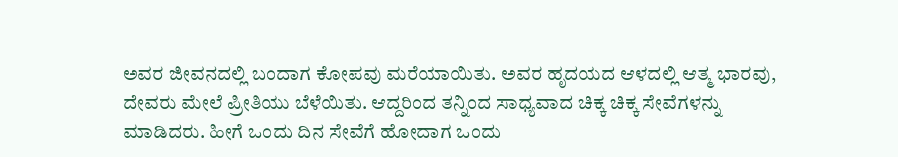ಅವರ ಜೀವನದಲ್ಲಿ ಬಂದಾಗ ಕೋಪವು ಮರೆಯಾಯಿತು. ಅವರ ಹೃದಯದ ಆಳದಲ್ಲಿ ಆತ್ಮ ಭಾರವು, ದೇವರು ಮೇಲೆ ಪ್ರೀತಿಯು ಬೆಳೆಯಿತು. ಆದ್ದರಿಂದ ತನ್ನಿಂದ ಸಾಧ್ಯವಾದ ಚಿಕ್ಕ ಚಿಕ್ಕ ಸೇವೆಗಳನ್ನು ಮಾಡಿದರು. ಹೀಗೆ ಒಂದು ದಿನ ಸೇವೆಗೆ ಹೋದಾಗ ಒಂದು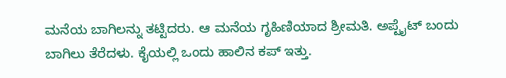ಮನೆಯ ಬಾಗಿಲನ್ನು ತಟ್ಟಿದರು. ಆ ಮನೆಯ ಗೃಹಿಣಿಯಾದ ಶ್ರೀಮತಿ. ಅಪ್ಟೈಟ್ ಬಂದು ಬಾಗಿಲು ತೆರೆದಳು. ಕೈಯಲ್ಲಿ ಒಂದು ಹಾಲಿನ ಕಪ್ ಇತ್ತು.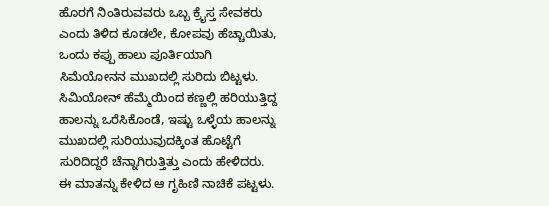ಹೊರಗೆ ನಿಂತಿರುವವರು ಒಬ್ಬ ಕ್ರೈಸ್ತ ಸೇವಕರು ಎಂದು ತಿಳಿದ ಕೂಡಲೇ, ಕೋಪವು ಹೆಚ್ಚಾಯಿತು, ಒಂದು ಕಪ್ಪು ಹಾಲು ಪೂರ್ತಿಯಾಗಿ ಸಿಮೆಯೋನನ ಮುಖದಲ್ಲಿ ಸುರಿದು ಬಿಟ್ಟಳು. ಸಿಮಿಯೋನ್ ಹೆಮ್ಮೆಯಿಂದ ಕಣ್ಣಲ್ಲಿ ಹರಿಯುತ್ತಿದ್ದ ಹಾಲನ್ನು ಒರೆಸಿಕೊಂಡೆ, ಇಷ್ಟು ಒಳ್ಳೆಯ ಹಾಲನ್ನು ಮುಖದಲ್ಲಿ ಸುರಿಯುವುದಕ್ಕಿಂತ ಹೊಟ್ಟೆಗೆ ಸುರಿದಿದ್ದರೆ ಚೆನ್ನಾಗಿರುತ್ತಿತ್ತು ಎಂದು ಹೇಳಿದರು. ಈ ಮಾತನ್ನು ಕೇಳಿದ ಆ ಗೃಹಿಣಿ ನಾಚಿಕೆ ಪಟ್ಟಳು.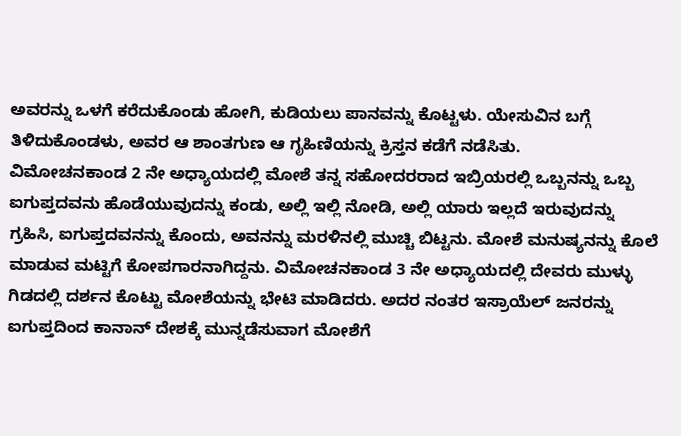ಅವರನ್ನು ಒಳಗೆ ಕರೆದುಕೊಂಡು ಹೋಗಿ, ಕುಡಿಯಲು ಪಾನವನ್ನು ಕೊಟ್ಟಳು. ಯೇಸುವಿನ ಬಗ್ಗೆ ತಿಳಿದುಕೊಂಡಳು, ಅವರ ಆ ಶಾಂತಗುಣ ಆ ಗೃಹಿಣಿಯನ್ನು ಕ್ರಿಸ್ತನ ಕಡೆಗೆ ನಡೆಸಿತು.
ವಿಮೋಚನಕಾಂಡ 2 ನೇ ಅಧ್ಯಾಯದಲ್ಲಿ ಮೋಶೆ ತನ್ನ ಸಹೋದರರಾದ ಇಬ್ರಿಯರಲ್ಲಿ ಒಬ್ಬನನ್ನು ಒಬ್ಬ ಐಗುಪ್ತದವನು ಹೊಡೆಯುವುದನ್ನು ಕಂಡು, ಅಲ್ಲಿ ಇಲ್ಲಿ ನೋಡಿ, ಅಲ್ಲಿ ಯಾರು ಇಲ್ಲದೆ ಇರುವುದನ್ನು ಗ್ರಹಿಸಿ, ಐಗುಪ್ತದವನನ್ನು ಕೊಂದು, ಅವನನ್ನು ಮರಳಿನಲ್ಲಿ ಮುಚ್ಚಿ ಬಿಟ್ಟನು. ಮೋಶೆ ಮನುಷ್ಯನನ್ನು ಕೊಲೆ ಮಾಡುವ ಮಟ್ಟಿಗೆ ಕೋಪಗಾರನಾಗಿದ್ದನು. ವಿಮೋಚನಕಾಂಡ 3 ನೇ ಅಧ್ಯಾಯದಲ್ಲಿ ದೇವರು ಮುಳ್ಳು ಗಿಡದಲ್ಲಿ ದರ್ಶನ ಕೊಟ್ಟು ಮೋಶೆಯನ್ನು ಭೇಟಿ ಮಾಡಿದರು. ಅದರ ನಂತರ ಇಸ್ರಾಯೆಲ್ ಜನರನ್ನು ಐಗುಪ್ತದಿಂದ ಕಾನಾನ್ ದೇಶಕ್ಕೆ ಮುನ್ನಡೆಸುವಾಗ ಮೋಶೆಗೆ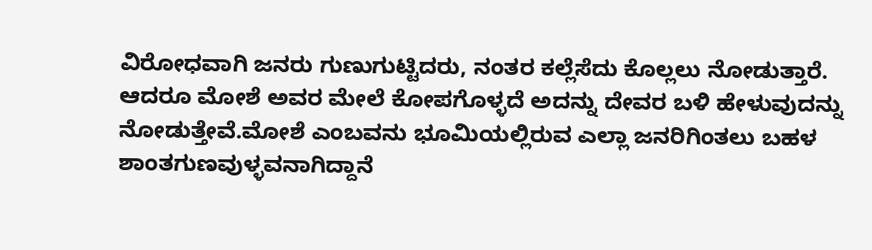ವಿರೋಧವಾಗಿ ಜನರು ಗುಣುಗುಟ್ಟಿದರು, ನಂತರ ಕಲ್ಲೆಸೆದು ಕೊಲ್ಲಲು ನೋಡುತ್ತಾರೆ. ಆದರೂ ಮೋಶೆ ಅವರ ಮೇಲೆ ಕೋಪಗೊಳ್ಳದೆ ಅದನ್ನು ದೇವರ ಬಳಿ ಹೇಳುವುದನ್ನು ನೋಡುತ್ತೇವೆ.ಮೋಶೆ ಎಂಬವನು ಭೂಮಿಯಲ್ಲಿರುವ ಎಲ್ಲಾ ಜನರಿಗಿಂತಲು ಬಹಳ ಶಾಂತಗುಣವುಳ್ಳವನಾಗಿದ್ದಾನೆ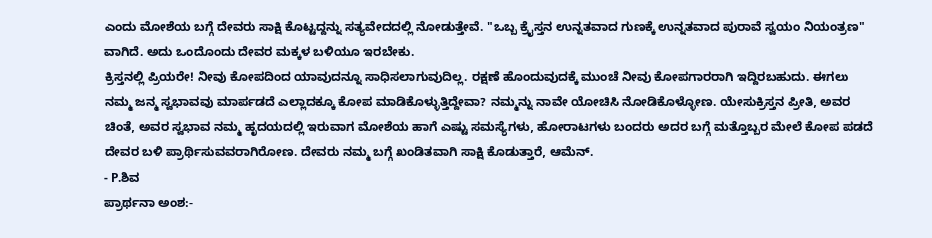ಎಂದು ಮೋಶೆಯ ಬಗ್ಗೆ ದೇವರು ಸಾಕ್ಷಿ ಕೊಟ್ಟದ್ದನ್ನು ಸತ್ಯವೇದದಲ್ಲಿ ನೋಡುತ್ತೇವೆ. "ಒಬ್ಬ ಕ್ರೈಸ್ತನ ಉನ್ನತವಾದ ಗುಣಕ್ಕೆ ಉನ್ನತವಾದ ಪುರಾವೆ ಸ್ವಯಂ ನಿಯಂತ್ರಣ" ವಾಗಿದೆ. ಅದು ಒಂದೊಂದು ದೇವರ ಮಕ್ಕಳ ಬಳಿಯೂ ಇರಬೇಕು.
ಕ್ರಿಸ್ತನಲ್ಲಿ ಪ್ರಿಯರೇ! ನೀವು ಕೋಪದಿಂದ ಯಾವುದನ್ನೂ ಸಾಧಿಸಲಾಗುವುದಿಲ್ಲ. ರಕ್ಷಣೆ ಹೊಂದುವುದಕ್ಕೆ ಮುಂಚೆ ನೀವು ಕೋಪಗಾರರಾಗಿ ಇದ್ದಿರಬಹುದು. ಈಗಲು ನಮ್ಮ ಜನ್ಮ ಸ್ವಭಾವವು ಮಾರ್ಪಡದೆ ಎಲ್ಲಾದಕ್ಕೂ ಕೋಪ ಮಾಡಿಕೊಳ್ಳುತ್ತಿದ್ದೇವಾ? ನಮ್ಮನ್ನು ನಾವೇ ಯೋಚಿಸಿ ನೋಡಿಕೊಳ್ಳೋಣ. ಯೇಸುಕ್ರಿಸ್ತನ ಪ್ರೀತಿ, ಅವರ ಚಿಂತೆ, ಅವರ ಸ್ವಭಾವ ನಮ್ಮ ಹೃದಯದಲ್ಲಿ ಇರುವಾಗ ಮೋಶೆಯ ಹಾಗೆ ಎಷ್ಟು ಸಮಸ್ಯೆಗಳು, ಹೋರಾಟಗಳು ಬಂದರು ಅದರ ಬಗ್ಗೆ ಮತ್ತೊಬ್ಬರ ಮೇಲೆ ಕೋಪ ಪಡದೆ ದೇವರ ಬಳಿ ಪ್ರಾರ್ಥಿಸುವವರಾಗಿರೋಣ. ದೇವರು ನಮ್ಮ ಬಗ್ಗೆ ಖಂಡಿತವಾಗಿ ಸಾಕ್ಷಿ ಕೊಡುತ್ತಾರೆ, ಆಮೆನ್.
- P.ಶಿವ
ಪ್ರಾರ್ಥನಾ ಅಂಶ:-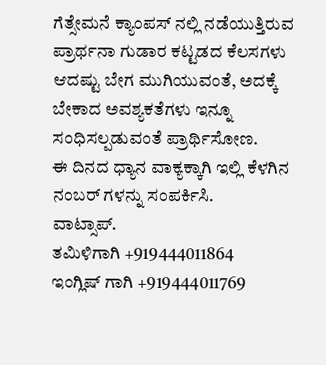ಗೆತ್ಸೇಮನೆ ಕ್ಯಾಂಪಸ್ ನಲ್ಲಿ ನಡೆಯುತ್ತಿರುವ ಪ್ರಾರ್ಥನಾ ಗುಡಾರ ಕಟ್ಟಡದ ಕೆಲಸಗಳು ಆದಷ್ಟು ಬೇಗ ಮುಗಿಯುವಂತೆ, ಅದಕ್ಕೆ ಬೇಕಾದ ಅವಶ್ಯಕತೆಗಳು ಇನ್ನೂ ಸಂಧಿಸಲ್ಪಡುವಂತೆ ಪ್ರಾರ್ಥಿಸೋಣ.
ಈ ದಿನದ ಧ್ಯಾನ ವಾಕ್ಯಕ್ಕಾಗಿ ಇಲ್ಲಿ ಕೆಳಗಿನ ನಂಬರ್ ಗಳನ್ನು ಸಂಪರ್ಕಿಸಿ.
ವಾಟ್ಸಾಪ್.
ತಮಿಳಿಗಾಗಿ +919444011864
ಇಂಗ್ಲಿಷ್ ಗಾಗಿ +919444011769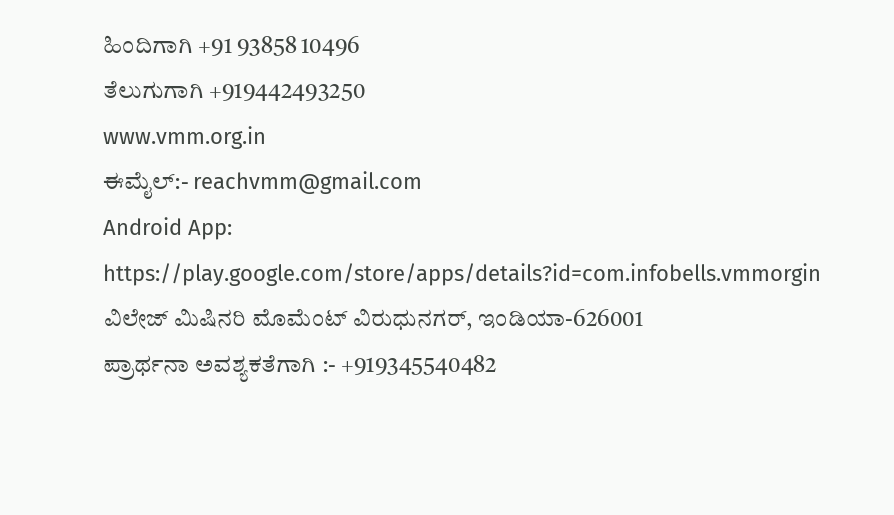ಹಿಂದಿಗಾಗಿ +91 93858 10496
ತೆಲುಗುಗಾಗಿ +919442493250
www.vmm.org.in
ಈಮೈಲ್:- reachvmm@gmail.com
Android App: https://play.google.com/store/apps/details?id=com.infobells.vmmorgin
ವಿಲೇಜ್ ಮಿಷಿನರಿ ಮೊಮೆಂಟ್ ವಿರುಧುನಗರ್, ಇಂಡಿಯಾ-626001
ಪ್ರಾರ್ಥನಾ ಅವಶ್ಯಕತೆಗಾಗಿ :- +919345540482